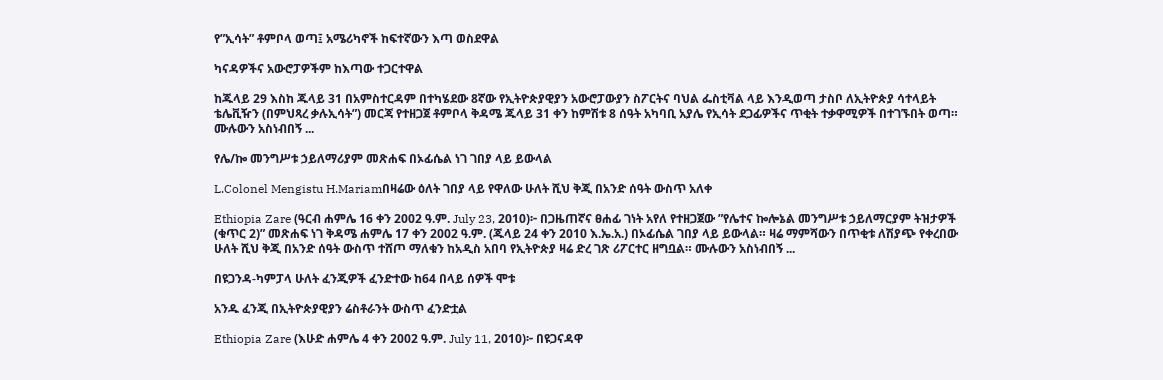የ”ኢሳት” ቶምቦላ ወጣ፤ አሜሪካኖች ከፍተኛውን እጣ ወስደዋል

ካናዳዎችና አውሮፓዎችም ከእጣው ተጋርተዋል

ከጁላይ 29 እስከ ጁላይ 31 በአምስተርዳም በተካሄደው 8ኛው የኢትዮጵያዊያን አውሮፓውያን ስፖርትና ባህል ፌስቲቫል ላይ እንዲወጣ ታስቦ ለኢትዮጵያ ሳተላይት ቴሌቪዥን (በምህጻረ ቃሉኢሳት”) መርጃ የተዘጋጀ ቶምቦላ ቅዳሜ ጁላይ 31 ቀን ከምሽቱ 8 ሰዓት አካባቢ አያሌ የኢሳት ደጋፊዎችና ጥቂት ተቃዋሚዎች በተገኙበት ወጣ። ሙሉውን አስነብበኝ ...

የሌ/ኰ መንግሥቱ ኃይለማሪያም መጽሐፍ በኦፊሴል ነገ ገበያ ላይ ይውላል

L.Colonel Mengistu H.Mariamበዛሬው ዕለት ገበያ ላይ የዋለው ሁለት ሺህ ቅጂ በአንድ ሰዓት ውስጥ አለቀ

Ethiopia Zare (ዓርብ ሐምሌ 16 ቀን 2002 ዓ.ም. July 23, 2010)፦ በጋዜጠኛና ፀሐፊ ገነት አየለ የተዘጋጀው ”የሌተና ኰሎኔል መንግሥቱ ኃይለማርያም ትዝታዎች (ቁጥር 2)” መጽሐፍ ነገ ቅዳሜ ሐምሌ 17 ቀን 2002 ዓ.ም. (ጁላይ 24 ቀን 2010 እ.ኤ.አ.) በኦፊሴል ገበያ ላይ ይውላል። ዛሬ ማምሻውን በጥቂቱ ለሽያጭ የቀረበው ሁለት ሺህ ቅጂ በአንድ ሰዓት ውስጥ ተሸጦ ማለቁን ከአዲስ አበባ የኢትዮጵያ ዛሬ ድረ ገጽ ሪፖርተር ዘግቧል። ሙሉውን አስነብበኝ ...

በዩጋንዳ-ካምፓላ ሁለት ፈንጂዎች ፈንድተው ከ64 በላይ ሰዎች ሞቱ

አንዱ ፈንጂ በኢትዮጵያዊያን ሬስቶራንት ውስጥ ፈንድቷል

Ethiopia Zare (እሁድ ሐምሌ 4 ቀን 2002 ዓ.ም. July 11, 2010)፦ በዩጋናዳዋ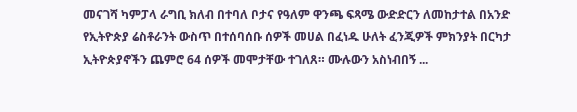መናገሻ ካምፓላ ራግቢ ክለብ በተባለ ቦታና የዓለም ዋንጫ ፍጻሜ ውድድርን ለመከታተል በአንድ የኢትዮጵያ ሬስቶራንት ውስጥ በተሰባሰቡ ሰዎች መሀል በፈነዱ ሁለት ፈንጂዎች ምክንያት በርካታ ኢትዮጵያኖችን ጨምሮ 64 ሰዎች መሞታቸው ተገለጸ። ሙሉውን አስነብበኝ ...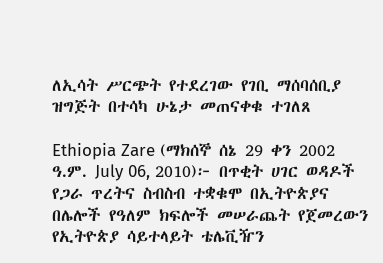ለኢሳት ሥርጭት የተደረገው የገቢ ማሰባሰቢያ ዝግጅት በተሳካ ሁኔታ መጠናቀቁ ተገለጸ

Ethiopia Zare (ማክሰኞ ሰኔ 29 ቀን 2002 ዓ.ም. July 06, 2010)፦ በጥቂት ሀገር ወዳዶች የጋራ ጥረትና ስብስብ ተቋቁሞ በኢትዮጵያና በሌሎች የዓለም ክፍሎች መሠራጨት የጀመረውን የኢትዮጵያ ሳይተላይት ቴሌቪዥን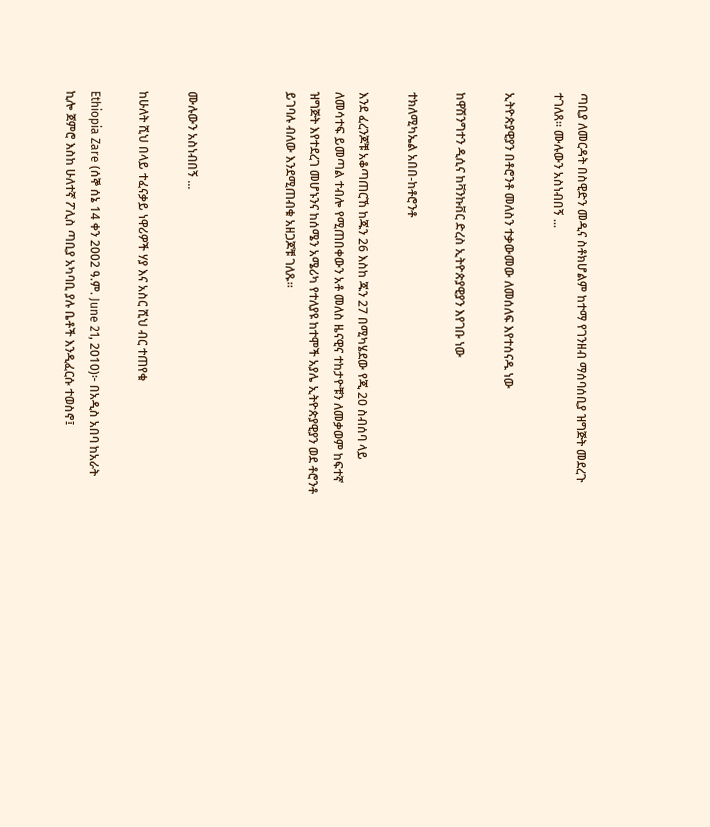ጣቢያ ለመርዳት በስዊድን መዲና ስቶክሆልም ከተማ የገንዘብ ማሰባሰቢያ ዝግጅት መደረጉ ተገለጸ። ሙሉውን አስነብበኝ ...

ኢትዮጵያዊያን በቶሮንቶ መለስን ተቃውመው ለመሰለፍ እየተሰናዱ ነው

ከዋሽንግተን ዲሲና ከቫንኩቨር ድረስ ኢትዮጵያዊያን እየገቡ ነው

ተክለሚካኤል አበበ-ከቶሮንቶ

እንደ ፈረንጆቹ አቆጣጠርኸ ከጁን 26 እስከ ጁን 27 በሚካሄደው የጂ 20 ስብሰባ ላይ ለመሳተፍ ይመጣል ተብሎ የሚጠበቀውን አቶ መለስ ዜናዊና ተከታዮቹን ለመቃወም ከፍተኛ ዝግጅት እየተደረገ መሆኑንና ከሰሜን አሜሪካ የተለያዩ ከተሞች አያሌ ኢትዮጵያዊያን ወደ ቶሮንቶ ይገባሉ ብለው እንደሚጠብቁ አዘጋጆቹ ገለጹ።



ሙሉውን አስነብበኝ ...

ከሁለት ሺህ በላይ ተፈናቃይ ነዋሪዎች ሃያ እና አስር ሺህ ብር ተጠየቁ

Ethiopia Zare (ሰኞ ሰኔ 14 ቀን 2002 ዓ.ም. June 21, 2010)፦ በአዲስ አበባ ከአራት ኪሎ ጀምሮ እስከ ሁለተኛ ፖሊስ ጣቢያ አካባቢ ያሉ ቤቶች እንዲፈርሱ ተወስኖ፤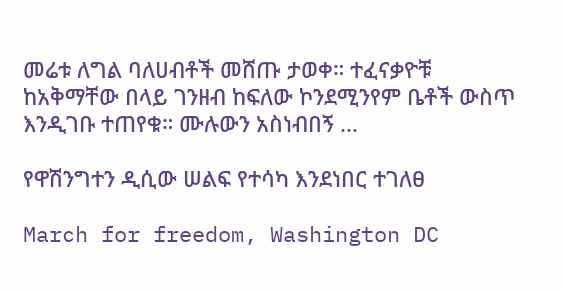መሬቱ ለግል ባለሀብቶች መሸጡ ታወቀ። ተፈናቃዮቹ ከአቅማቸው በላይ ገንዘብ ከፍለው ኮንደሚንየም ቤቶች ውስጥ እንዲገቡ ተጠየቁ። ሙሉውን አስነብበኝ ...

የዋሽንግተን ዲሲው ሠልፍ የተሳካ እንደነበር ተገለፀ

March for freedom, Washington DC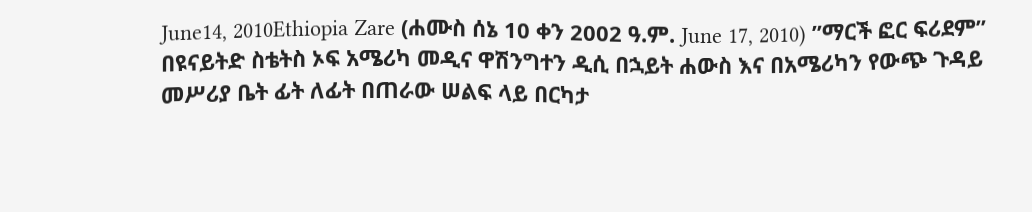June14, 2010Ethiopia Zare (ሐሙስ ሰኔ 10 ቀን 2002 ዓ.ም. June 17, 2010) ”ማርች ፎር ፍሪደም” በዩናይትድ ስቴትስ ኦፍ አሜሪካ መዲና ዋሽንግተን ዲሲ በኋይት ሐውስ እና በአሜሪካን የውጭ ጉዳይ መሥሪያ ቤት ፊት ለፊት በጠራው ሠልፍ ላይ በርካታ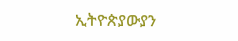ኢትዮጵያውያን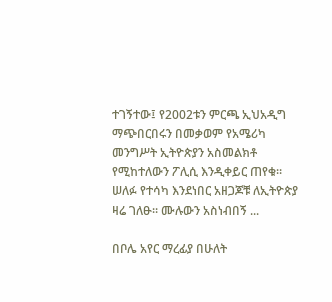ተገኝተው፤ የ2002ቱን ምርጫ ኢህአዲግ ማጭበርበሩን በመቃወም የአሜሪካ መንግሥት ኢትዮጵያን አስመልክቶ የሚከተለውን ፖሊሲ እንዲቀይር ጠየቁ። ሠለፉ የተሳካ እንደነበር አዘጋጆቹ ለኢትዮጵያ ዛሬ ገለፁ። ሙሉውን አስነብበኝ ...

በቦሌ አየር ማረፊያ በሁለት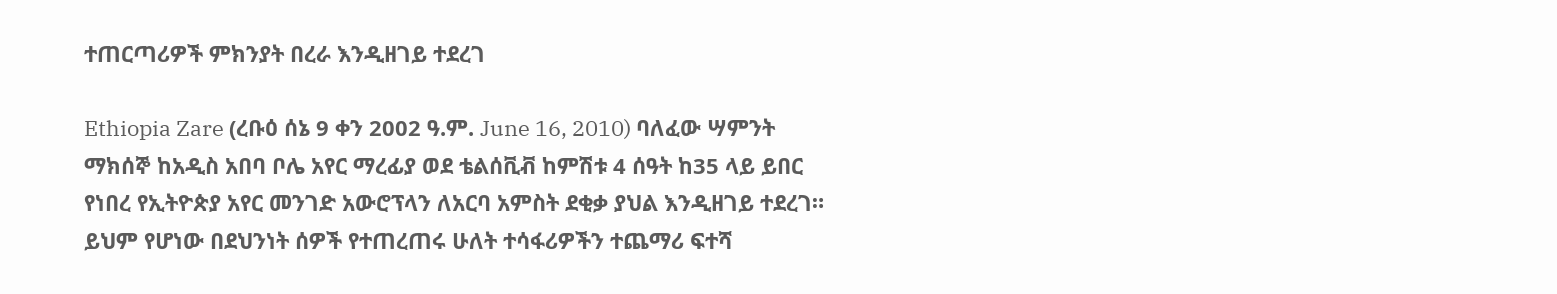ተጠርጣሪዎች ምክንያት በረራ እንዲዘገይ ተደረገ

Ethiopia Zare (ረቡዕ ሰኔ 9 ቀን 2002 ዓ.ም. June 16, 2010) ባለፈው ሣምንት ማክሰኞ ከአዲስ አበባ ቦሌ አየር ማረፊያ ወደ ቴልሰቪቭ ከምሽቱ 4 ሰዓት ከ35 ላይ ይበር የነበረ የኢትዮጵያ አየር መንገድ አውሮፕላን ለአርባ አምስት ደቂቃ ያህል እንዲዘገይ ተደረገ። ይህም የሆነው በደህንነት ሰዎች የተጠረጠሩ ሁለት ተሳፋሪዎችን ተጨማሪ ፍተሻ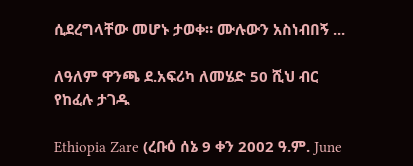ሲደረግላቸው መሆኑ ታወቀ። ሙሉውን አስነብበኝ ...

ለዓለም ዋንጫ ደ.አፍሪካ ለመሄድ 50 ሺህ ብር የከፈሉ ታገዱ

Ethiopia Zare (ረቡዕ ሰኔ 9 ቀን 2002 ዓ.ም. June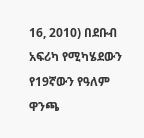16, 2010) በደቡብ አፍሪካ የሚካሄደውን የ19ኛውን የዓለም ዋንጫ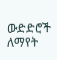ውድድሮች ለማየት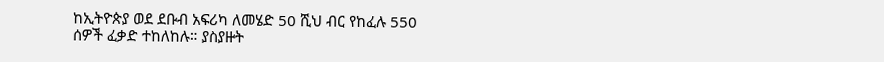ከኢትዮጵያ ወደ ደቡብ አፍሪካ ለመሄድ 50 ሺህ ብር የከፈሉ 550 ሰዎች ፈቃድ ተከለከሉ። ያስያዙት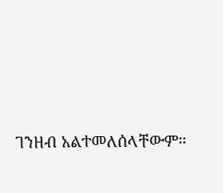ገንዘብ አልተመለሰላቸውም።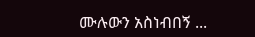ሙሉውን አስነብበኝ ...